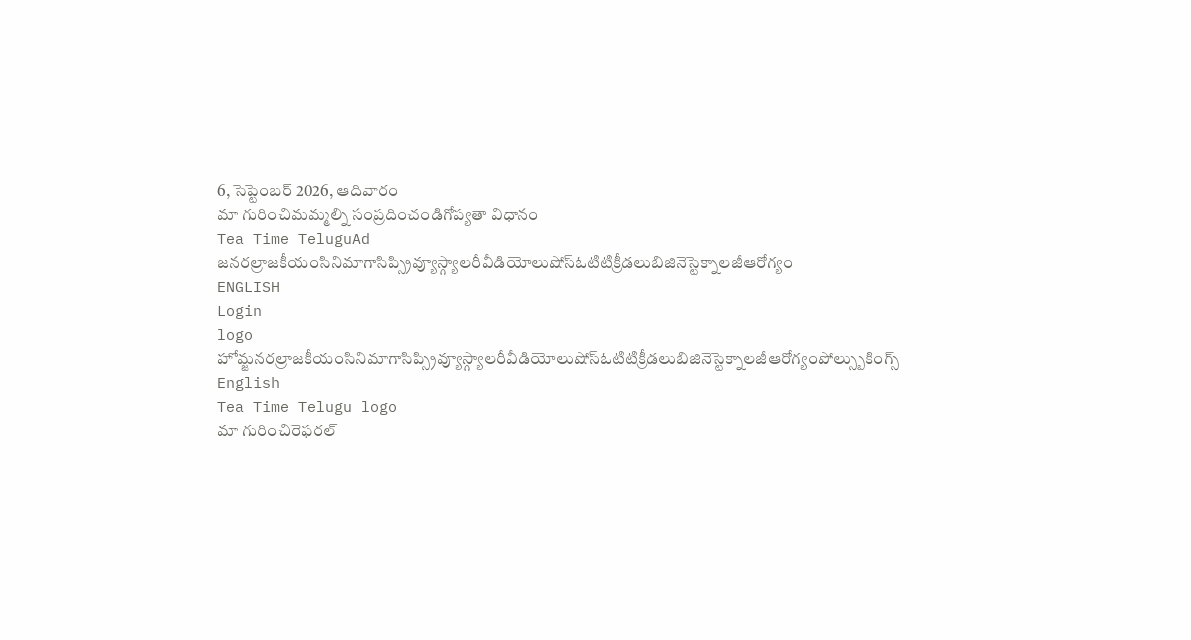6, సెప్టెంబర్ 2026, ఆదివారం
మా గురించిమమ్మల్ని సంప్రదించండిగోప్యతా విధానం
Tea Time TeluguAd
జనరల్రాజకీయంసినిమాగాసిప్స్రివ్యూస్గ్యాలరీవీడియోలుషోస్ఓటిటిక్రీడలుబిజినెస్టెక్నాలజీఆరోగ్యం
ENGLISH
Login
logo
హోమ్జనరల్రాజకీయంసినిమాగాసిప్స్రివ్యూస్గ్యాలరీవీడియోలుషోస్ఓటిటిక్రీడలుబిజినెస్టెక్నాలజీఆరోగ్యంపోల్స్బుకింగ్స్
English
Tea Time Telugu logo
మా గురించిరెఫరల్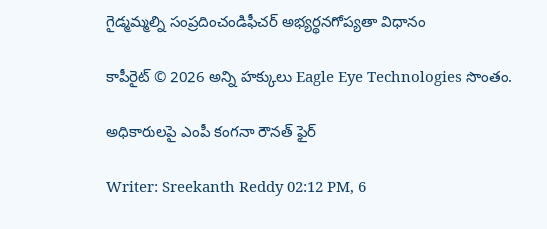గైడ్మమ్మల్ని సంప్రదించండిఫీచర్ అభ్యర్థనగోప్యతా విధానం

కాపీరైట్ © 2026 అన్ని హక్కులు Eagle Eye Technologies సొంతం.

అధికారులపై ఎంపీ కంగనా రౌనత్ ఫైర్

Writer: Sreekanth Reddy 02:12 PM, 6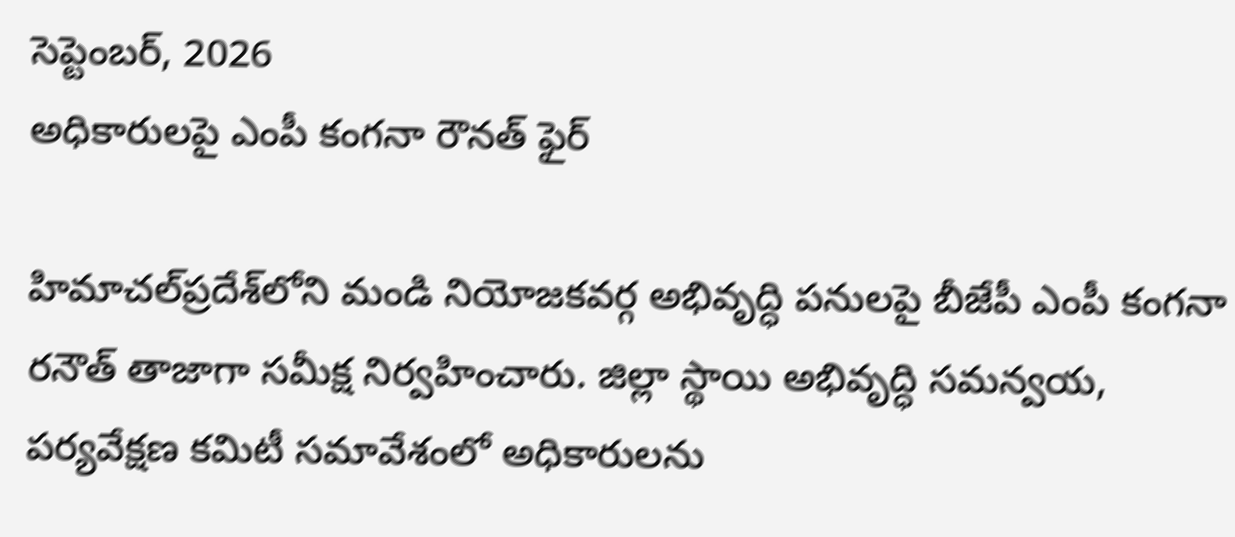సెప్టెంబర్, 2026
అధికారులపై ఎంపీ కంగనా రౌనత్ ఫైర్

హిమాచల్‌ప్రదేశ్‌లోని మండి నియోజకవర్గ అభివృద్ధి పనులపై బీజేపీ ఎంపీ కంగనా రనౌత్ తాజాగా సమీక్ష నిర్వహించారు. జిల్లా స్థాయి అభివృద్ధి సమన్వయ, పర్యవేక్షణ కమిటీ సమావేశంలో అధికారులను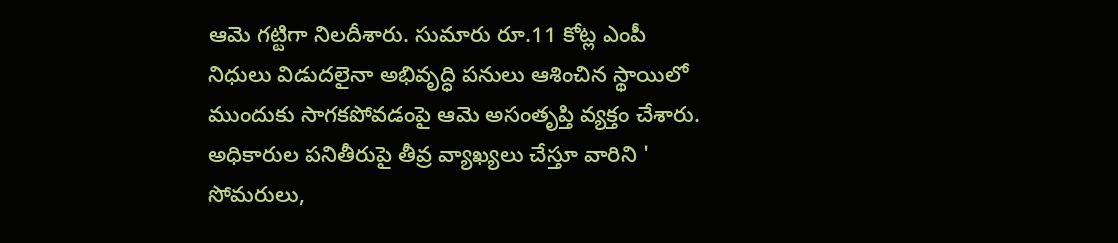ఆమె గట్టిగా నిలదీశారు. సుమారు రూ.11 కోట్ల ఎంపీ నిధులు విడుదలైనా అభివృద్ధి పనులు ఆశించిన స్థాయిలో ముందుకు సాగకపోవడంపై ఆమె అసంతృప్తి వ్యక్తం చేశారు. అధికారుల పనితీరుపై తీవ్ర వ్యాఖ్యలు చేస్తూ వారిని ' సోమరులు,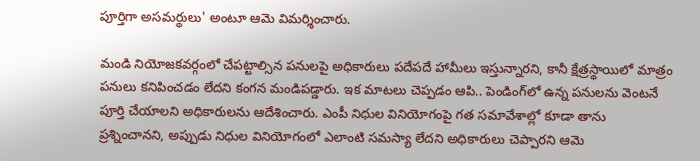పూర్తిగా అసమర్థులు' అంటూ ఆమె విమర్శించారు.

మండి నియోజకవర్గంలో చేపట్టాల్సిన పనులపై అధికారులు పదేపదే హామీలు ఇస్తున్నారని, కానీ క్షేత్రస్థాయిలో మాత్రం పనులు కనిపించడం లేదని కంగన మండిపడ్డారు. ఇక మాటలు చెప్పడం ఆపి.. పెండింగ్‌లో ఉన్న పనులను వెంటనే పూర్తి చేయాలని అధికారులను ఆదేశించారు. ఎంపీ నిధుల వినియోగంపై గత సమావేశాల్లో కూడా తాను ప్రశ్నించానని, అప్పుడు నిధుల వినియోగంలో ఎలాంటి సమస్యా లేదని అధికారులు చెప్పారని ఆమె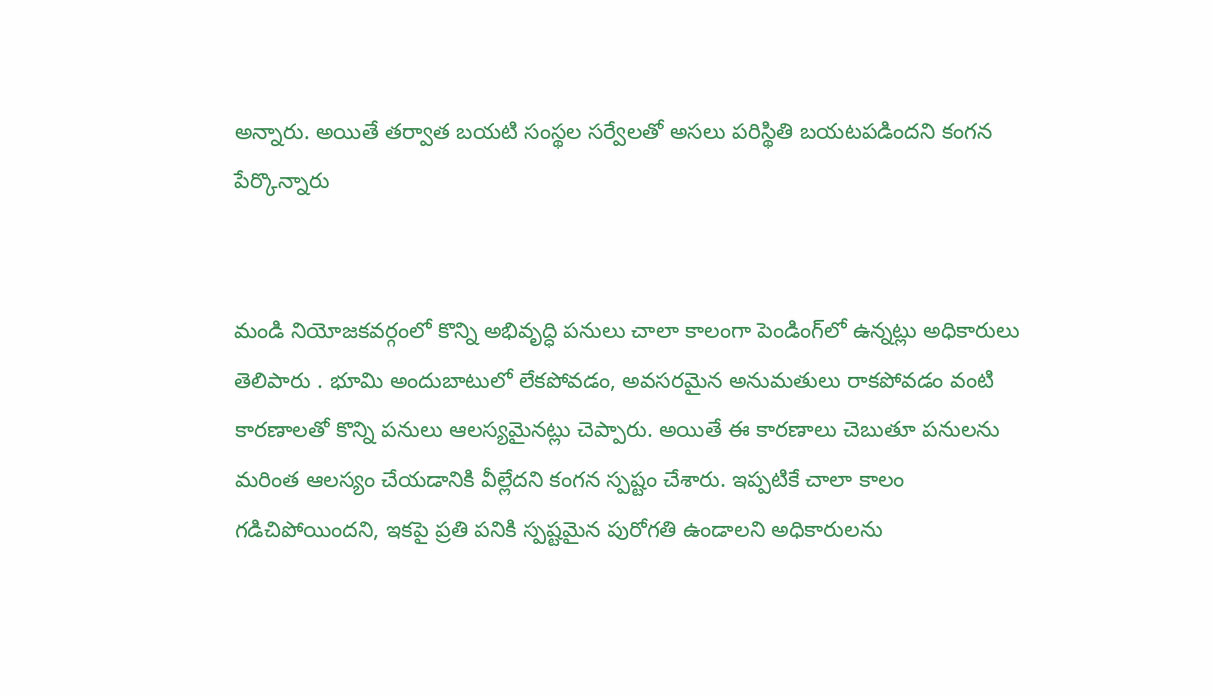అన్నారు. అయితే తర్వాత బయటి సంస్థల సర్వేలతో అసలు పరిస్థితి బయటపడిందని కంగన పేర్కొన్నారు


మండి నియోజకవర్గంలో కొన్ని అభివృద్ధి పనులు చాలా కాలంగా పెండింగ్‌లో ఉన్నట్లు అధికారులు తెలిపారు . భూమి అందుబాటులో లేకపోవడం, అవసరమైన అనుమతులు రాకపోవడం వంటి కారణాలతో కొన్ని పనులు ఆలస్యమైనట్లు చెప్పారు. అయితే ఈ కారణాలు చెబుతూ పనులను మరింత ఆలస్యం చేయడానికి వీల్లేదని కంగన స్పష్టం చేశారు. ఇప్పటికే చాలా కాలం గడిచిపోయిందని, ఇకపై ప్రతి పనికి స్పష్టమైన పురోగతి ఉండాలని అధికారులను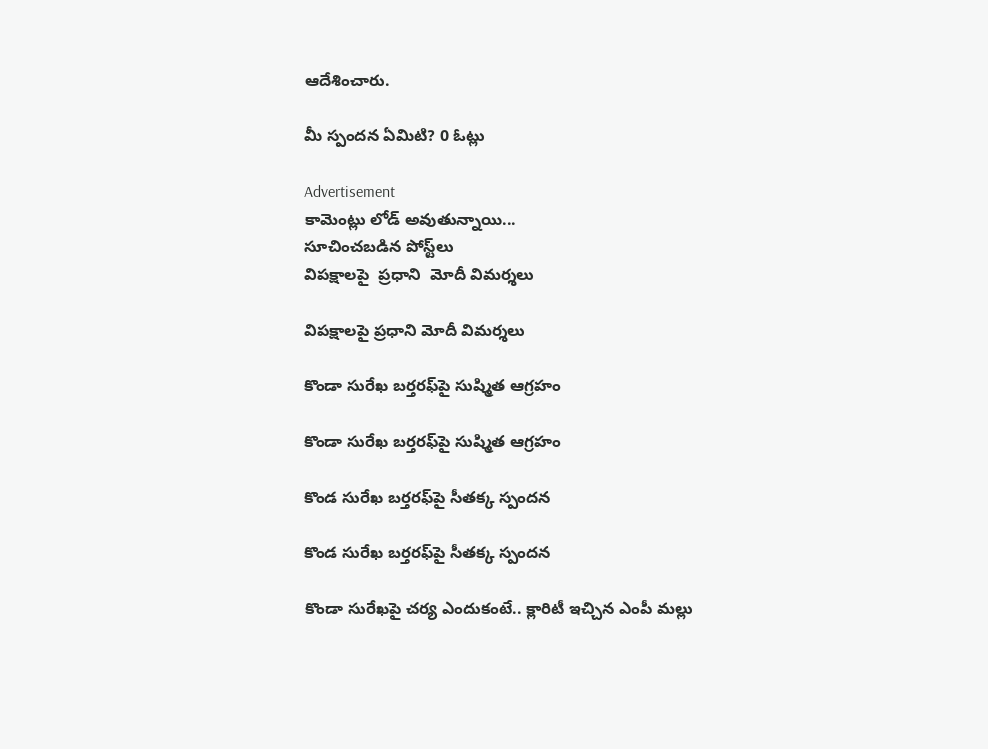ఆదేశించారు.

మీ స్పందన ఏమిటి? 0 ఓట్లు

Advertisement
కామెంట్లు లోడ్ అవుతున్నాయి...
సూచించబడిన పోస్ట్‌లు
విపక్షాలపై  ప్రధాని  మోదీ విమర్శలు

విపక్షాలపై ప్రధాని మోదీ విమర్శలు

కొండా సురేఖ బర్తరఫ్‌పై సుష్మిత ఆగ్రహం

కొండా సురేఖ బర్తరఫ్‌పై సుష్మిత ఆగ్రహం

కొండ సురేఖ బర్తరఫ్‌పై సీతక్క స్పందన

కొండ సురేఖ బర్తరఫ్‌పై సీతక్క స్పందన

కొండా సురేఖపై చర్య ఎందుకంటే.. క్లారిటీ ఇచ్చిన ఎంపీ మల్లు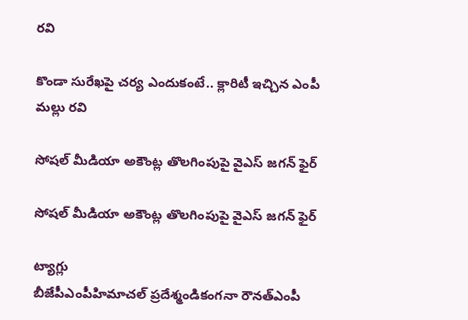రవి

కొండా సురేఖపై చర్య ఎందుకంటే.. క్లారిటీ ఇచ్చిన ఎంపీ మల్లు రవి

సోషల్ మీడియా అకౌంట్ల తొలగింపుపై వైఎస్‌ జగన్‌ ఫైర్‌

సోషల్ మీడియా అకౌంట్ల తొలగింపుపై వైఎస్‌ జగన్‌ ఫైర్‌

ట్యాగ్లు
బీజేపీఎంపీహిమాచల్ ప్రదేశ్మండికంగనా రౌనత్ఎంపీ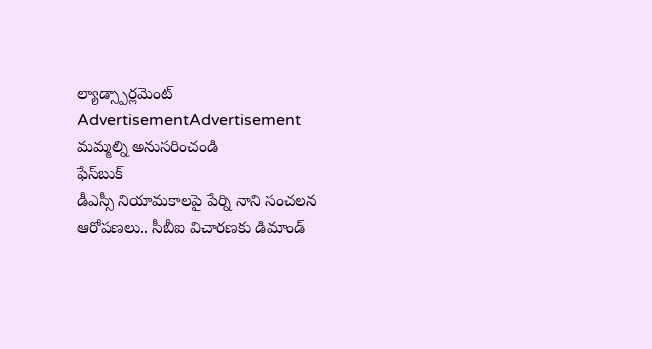ల్యాడ్స్పార్లమెంట్
AdvertisementAdvertisement
మమ్మల్ని అనుసరించండి
ఫేస్‌బుక్
డీఎస్సీ నియామకాలపై పేర్ని నాని సంచలన ఆరోపణలు.. సీబీఐ విచారణకు డిమాండ్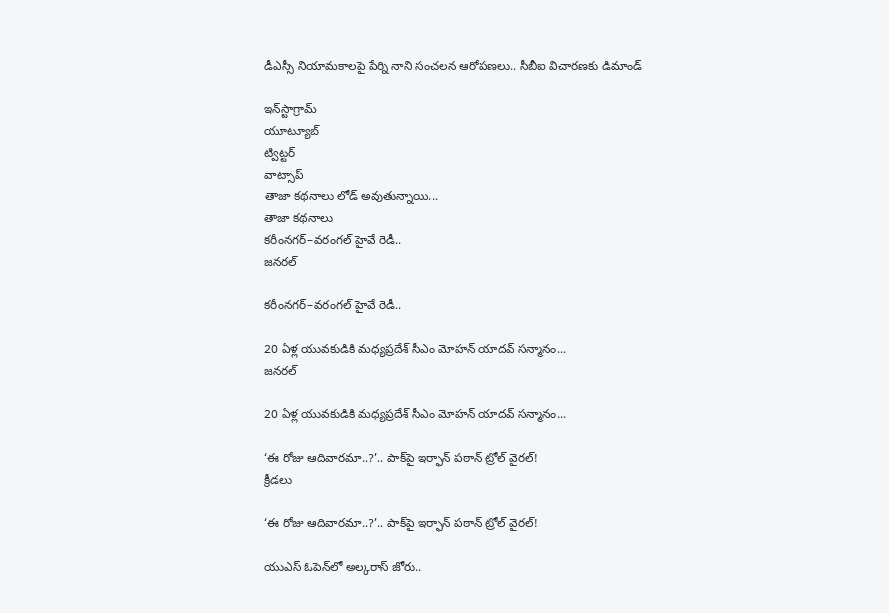డీఎస్సీ నియామకాలపై పేర్ని నాని సంచలన ఆరోపణలు.. సీబీఐ విచారణకు డిమాండ్

ఇన్‌స్టాగ్రామ్
యూట్యూబ్
ట్విట్టర్
వాట్సాప్
తాజా కథనాలు లోడ్ అవుతున్నాయి...
తాజా కథనాలు
కరీంనగర్‌–వరంగల్‌ హైవే రెడీ..
జనరల్

కరీంనగర్‌–వరంగల్‌ హైవే రెడీ..

20 ఏళ్ల యువకుడికి మధ్యప్రదేశ్‌ సీఎం మోహన్‌ యాదవ్‌ సన్మానం...
జనరల్

20 ఏళ్ల యువకుడికి మధ్యప్రదేశ్‌ సీఎం మోహన్‌ యాదవ్‌ సన్మానం...

‘ఈ రోజు ఆదివారమా..?’.. పాక్‌పై ఇర్ఫాన్‌ పఠాన్‌ ట్రోల్‌ వైరల్‌!
క్రీడలు

‘ఈ రోజు ఆదివారమా..?’.. పాక్‌పై ఇర్ఫాన్‌ పఠాన్‌ ట్రోల్‌ వైరల్‌!

యుఎస్‌ ఓపెన్‌లో అల్కరాస్‌ జోరు..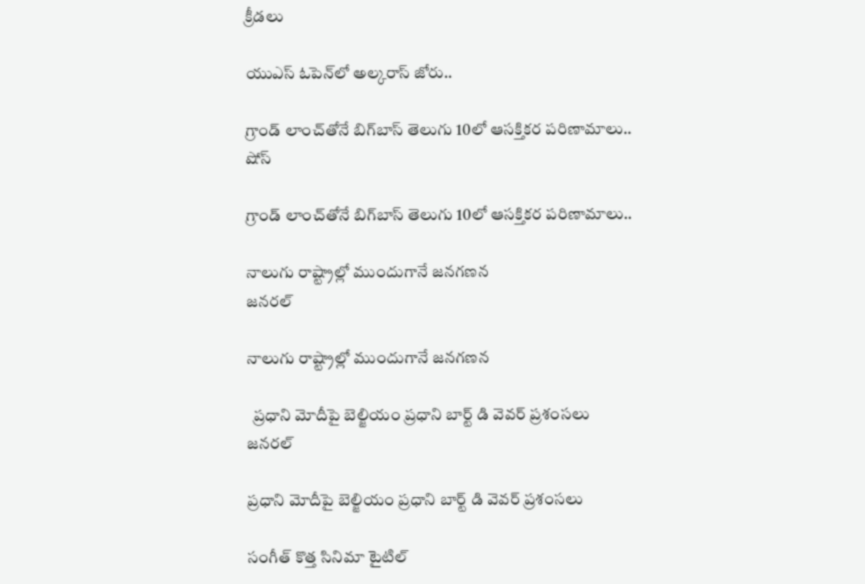క్రీడలు

యుఎస్‌ ఓపెన్‌లో అల్కరాస్‌ జోరు..

గ్రాండ్ లాంచ్‌తోనే బిగ్‌బాస్ తెలుగు 10లో ఆసక్తికర పరిణామాలు..
షోస్

గ్రాండ్ లాంచ్‌తోనే బిగ్‌బాస్ తెలుగు 10లో ఆసక్తికర పరిణామాలు..

నాలుగు రాష్ట్రాల్లో ముందుగానే జనగణన
జనరల్

నాలుగు రాష్ట్రాల్లో ముందుగానే జనగణన

  ప్రధాని మోదీపై బెల్జియం ప్రధాని బార్ట్ డి వెవర్ ప్రశంసలు
జనరల్

ప్రధాని మోదీపై బెల్జియం ప్రధాని బార్ట్ డి వెవర్ ప్రశంసలు

సంగీత్ కొత్త సినిమా టైటిల్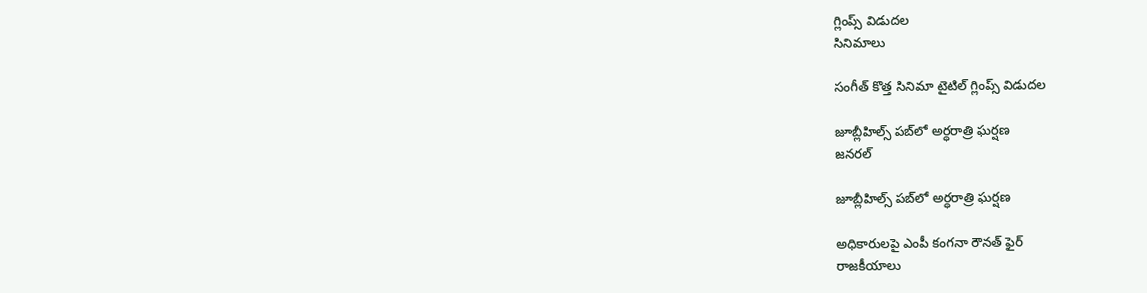గ్లింప్స్ విడుదల
సినిమాలు

సంగీత్ కొత్త సినిమా టైటిల్ గ్లింప్స్ విడుదల

జూబ్లీహిల్స్ పబ్‌లో అర్ధరాత్రి ఘర్షణ
జనరల్

జూబ్లీహిల్స్ పబ్‌లో అర్ధరాత్రి ఘర్షణ

అధికారులపై ఎంపీ కంగనా రౌనత్ ఫైర్
రాజకీయాలు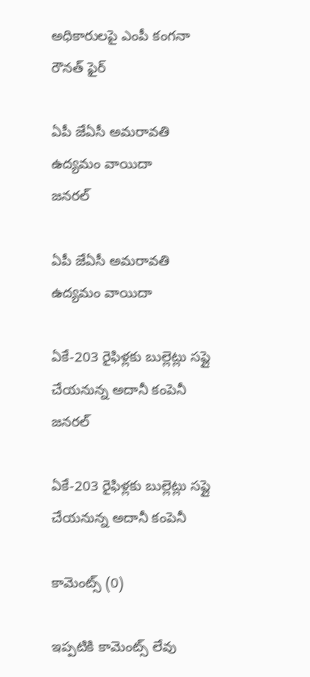అధికారులపై ఎంపీ కంగనా రౌనత్ ఫైర్

ఏపీ జేఏసీ అమరావతి ఉద్యమం వాయిదా
జనరల్

ఏపీ జేఏసీ అమరావతి ఉద్యమం వాయిదా

ఏకే-203 రైఫిళ్లకు బుల్లెట్లు సప్లై చేయనున్న అదానీ కంపెనీ
జనరల్

ఏకే-203 రైఫిళ్లకు బుల్లెట్లు సప్లై చేయనున్న అదానీ కంపెనీ

కామెంట్స్ (0)

ఇప్పటికి కామెంట్స్ లేవు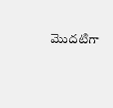మొదటిగా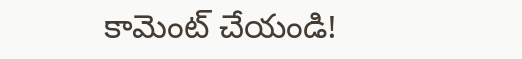కామెంట్ చేయండి!